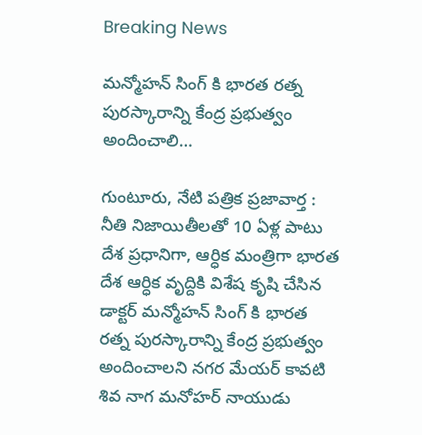Breaking News

మన్మోహన్ సింగ్ కి భారత రత్న పురస్కారాన్ని కేంద్ర ప్రభుత్వం అందించాలి…

గుంటూరు, నేటి పత్రిక ప్రజావార్త :
నీతి నిజాయితీలతో 10 ఏళ్ల పాటు దేశ ప్రధానిగా, ఆర్ధిక మంత్రిగా భారత దేశ ఆర్ధిక వృద్దికి విశేష కృషి చేసిన డాక్టర్ మన్మోహన్ సింగ్ కి భారత రత్న పురస్కారాన్ని కేంద్ర ప్రభుత్వం అందించాలని నగర మేయర్ కావటి శివ నాగ మనోహర్ నాయుడు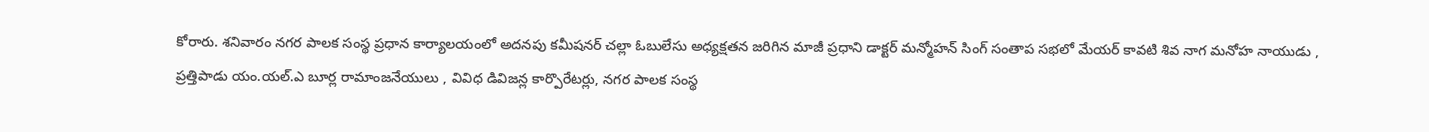కోరారు. శనివారం నగర పాలక సంస్థ ప్రధాన కార్యాలయంలో అదనపు కమీషనర్ చల్లా ఓబులేసు అధ్యక్షతన జరిగిన మాజీ ప్రధాని డాక్టర్ మన్మోహన్ సింగ్ సంతాప సభలో మేయర్ కావటి శివ నాగ మనోహ నాయుడు , ప్రత్తిపాడు యం.యల్.ఎ బూర్ల రామాంజనేయులు , వివిధ డివిజన్ల కార్పొరేటర్లు, నగర పాలక సంస్థ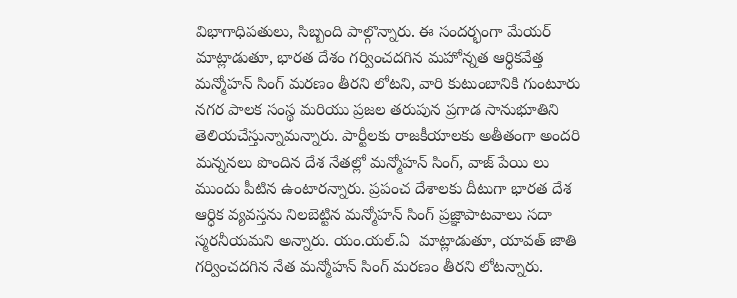విభాగాధిపతులు, సిబ్బంది పాల్గొన్నారు. ఈ సందర్భంగా మేయర్  మాట్లాడుతూ, భారత దేశం గర్వించదగిన మహోన్నత ఆర్ధికవేత్త మన్మోహన్ సింగ్ మరణం తీరని లోటని, వారి కుటుంబానికి గుంటూరు నగర పాలక సంస్థ మరియు ప్రజల తరుపున ప్రగాడ సానుభూతిని తెలియచేస్తున్నామన్నారు. పార్టీలకు రాజకీయాలకు అతీతంగా అందరి మన్ననలు పొందిన దేశ నేతల్లో మన్మోహన్ సింగ్, వాజ్ పేయి లు ముందు పీటిన ఉంటారన్నారు. ప్రపంచ దేశాలకు దీటుగా భారత దేశ ఆర్ధిక వ్యవస్తను నిలబెట్టిన మన్మోహన్ సింగ్ ప్రజ్ఞాపాటవాలు సదా స్మరనీయమని అన్నారు. యం.యల్.ఏ  మాట్లాడుతూ, యావత్ జాతి గర్వించదగిన నేత మన్మోహన్ సింగ్ మరణం తీరని లోటన్నారు.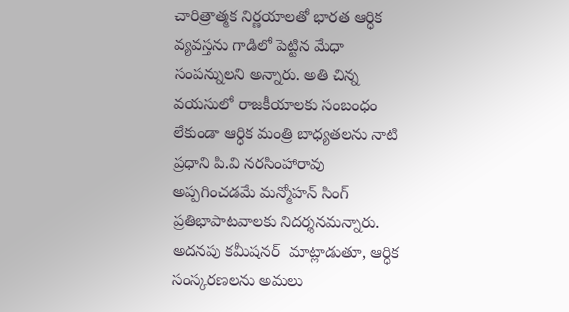చారిత్రాత్మక నిర్ణయాలతో భారత ఆర్ధిక వ్యవస్తను గాడిలో పెట్టిన మేధా సంపన్నులని అన్నారు. అతి చిన్న వయసులో రాజకీయాలకు సంబంధం లేకుండా ఆర్ధిక మంత్రి బాధ్యతలను నాటి ప్రధాని పి.వి నరసింహారావు అప్పగించడమే మన్మోహన్ సింగ్ ప్రతిభాపాటవాలకు నిదర్శనమన్నారు. అదనపు కమీషనర్  మాట్లాడుతూ, ఆర్ధిక సంస్కరణలను అమలు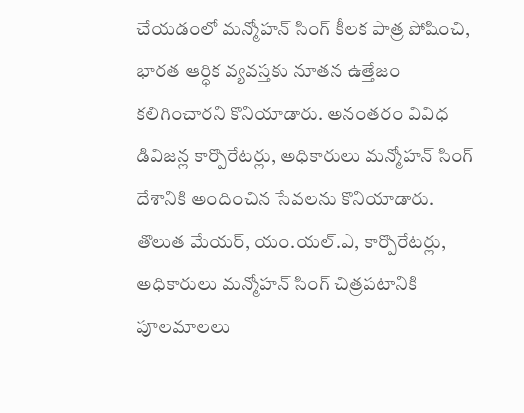చేయడంలో మన్మోహన్ సింగ్ కీలక పాత్ర పోషించి, భారత ఆర్ధిక వ్యవస్తకు నూతన ఉత్తేజం కలిగించారని కొనియాడారు. అనంతరం వివిధ డివిజన్ల కార్పొరేటర్లు, అధికారులు మన్మోహన్ సింగ్ దేశానికి అందించిన సేవలను కొనియాడారు. తొలుత మేయర్, యం.యల్.ఎ, కార్పొరేటర్లు, అధికారులు మన్మోహన్ సింగ్ చిత్రపటానికి పూలమాలలు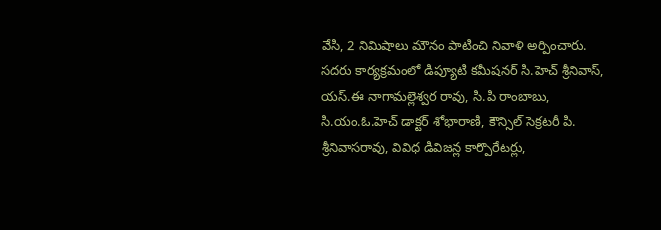వేసి, 2 నిమిషాలు మౌనం పాటించి నివాళి అర్పించారు. సదరు కార్యక్రమంలో డిప్యూటి కమీషనర్ సి.హెచ్ శ్రీనివాస్, యస్.ఈ నాగామల్లెశ్వర రావు, సి.పి రాంబాబు, సి.యం.ఓ.హెచ్ డాక్టర్ శోభారాణి, కౌన్సిల్ సెక్రటరీ పి. శ్రీనివాసరావు, వివిధ డివిజన్ల కార్పొరేటర్లు,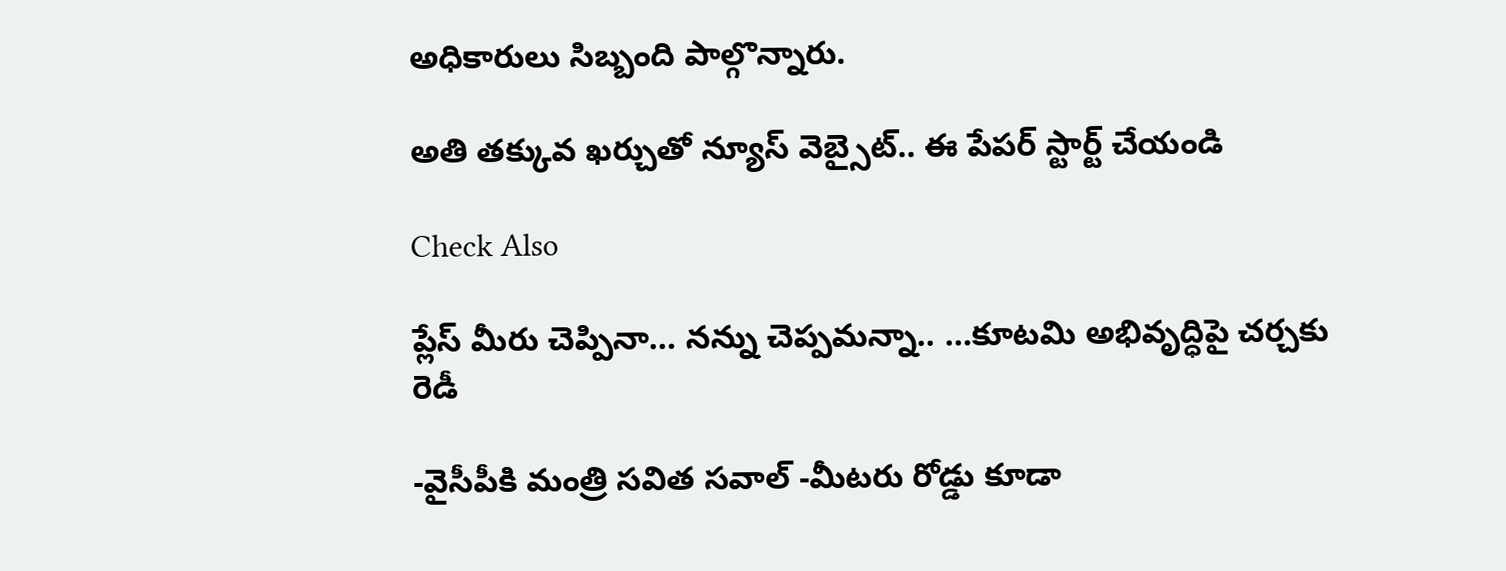అధికారులు సిబ్బంది పాల్గొన్నారు.

అతి తక్కువ ఖర్చుతో న్యూస్ వెబ్సైట్.. ఈ పేపర్ స్టార్ట్ చేయండి

Check Also

ప్లేస్ మీరు చెప్పినా… నన్ను చెప్పమన్నా.. …కూటమి అభివృద్ధిపై చర్చకు రెడీ

-వైసీపీకి మంత్రి సవిత సవాల్ -మీటరు రోడ్డు కూడా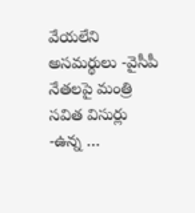వేయలేని అసమర్థులు -వైసీపీ నేతలపై మంత్రి సవిత విసుర్లు -ఉన్న …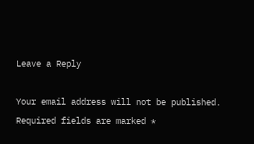Leave a Reply

Your email address will not be published. Required fields are marked *